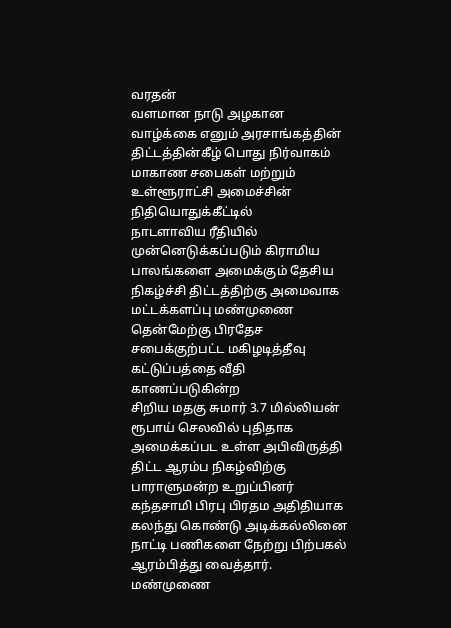வரதன்
வளமான நாடு அழகான வாழ்க்கை எனும் அரசாங்கத்தின் திட்டத்தின்கீழ் பொது நிர்வாகம் மாகாண சபைகள் மற்றும் உள்ளூராட்சி அமைச்சின் நிதியொதுக்கீட்டில்
நாடளாவிய ரீதியில் முன்னெடுக்கப்படும் கிராமிய பாலங்களை அமைக்கும் தேசிய நிகழ்ச்சி திட்டத்திற்கு அமைவாக மட்டக்களப்பு மண்முணை தென்மேற்கு பிரதேச சபைக்குற்பட்ட மகிழடித்தீவு கட்டுப்பத்தை வீதி காணப்படுகின்ற
சிறிய மதகு சுமார் 3.7 மில்லியன் ரூபாய் செலவில் புதிதாக அமைக்கப்பட உள்ள அபிவிருத்தி திட்ட ஆரம்ப நிகழ்விற்கு பாராளுமன்ற உறுப்பினர் கந்தசாமி பிரபு பிரதம அதிதியாக கலந்து கொண்டு அடிக்கல்லினை நாட்டி பணிகளை நேற்று பிற்பகல் ஆரம்பித்து வைத்தார்.
மண்முணை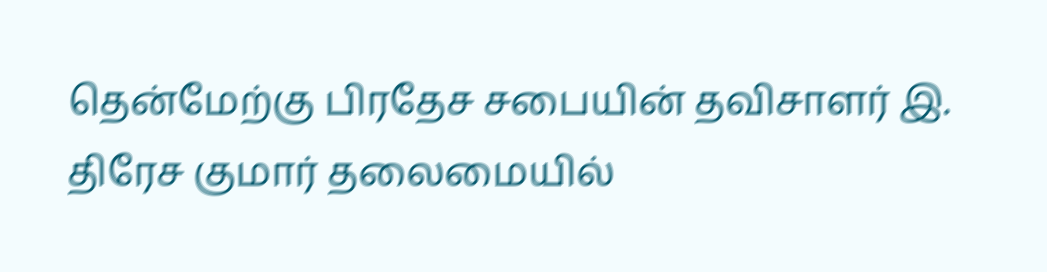தென்மேற்கு பிரதேச சபையின் தவிசாளர் இ. திரேச குமார் தலைமையில்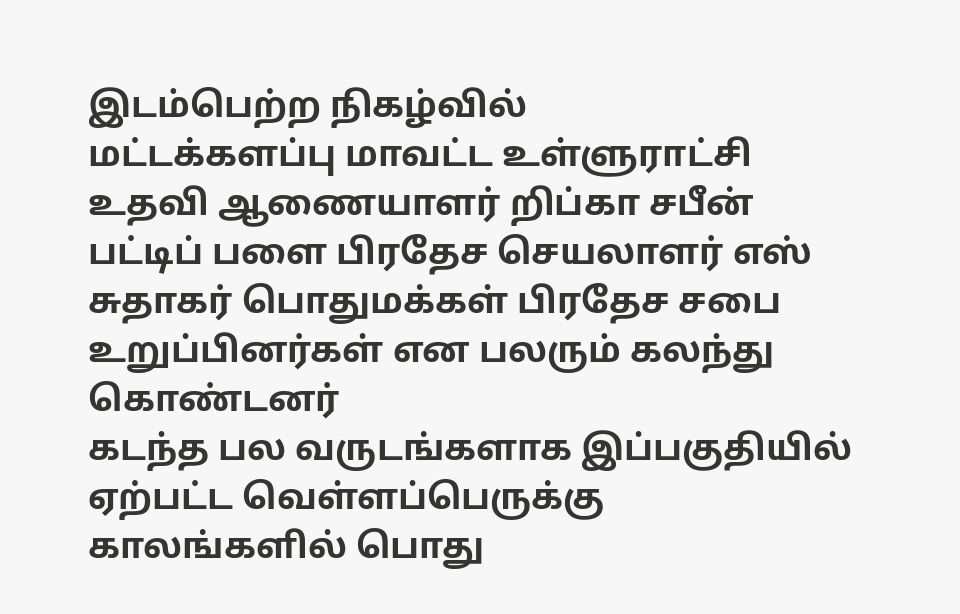இடம்பெற்ற நிகழ்வில்
மட்டக்களப்பு மாவட்ட உள்ளுராட்சி உதவி ஆணையாளர் றிப்கா சபீன் பட்டிப் பளை பிரதேச செயலாளர் எஸ் சுதாகர் பொதுமக்கள் பிரதேச சபை உறுப்பினர்கள் என பலரும் கலந்து கொண்டனர்
கடந்த பல வருடங்களாக இப்பகுதியில் ஏற்பட்ட வெள்ளப்பெருக்கு காலங்களில் பொது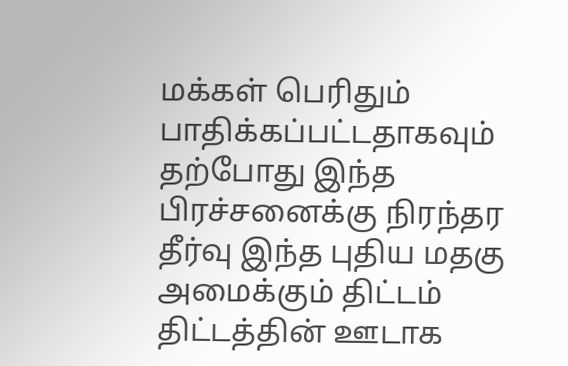மக்கள் பெரிதும் பாதிக்கப்பட்டதாகவும் தற்போது இந்த பிரச்சனைக்கு நிரந்தர தீர்வு இந்த புதிய மதகு அமைக்கும் திட்டம் திட்டத்தின் ஊடாக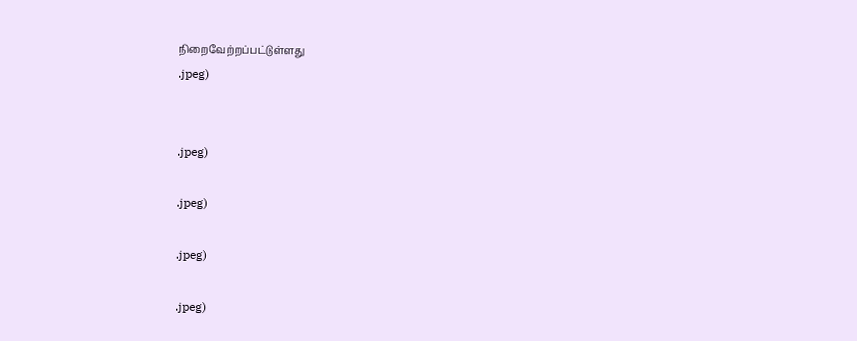நிறைவேற்றப்பட்டுள்ளது
.jpeg)


.jpeg)

.jpeg)

.jpeg)

.jpeg)